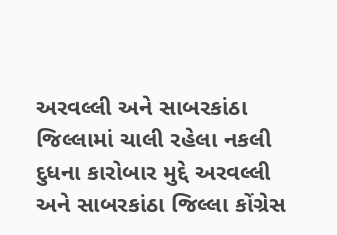અરવલ્લી અને સાબરકાંઠા જિલ્લામાં ચાલી રહેલા નકલી દુધના કારોબાર મુદ્દે અરવલ્લી અને સાબરકાંઠા જિલ્લા કોંગ્રેસ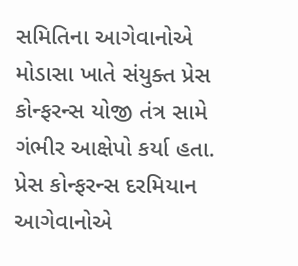સમિતિના આગેવાનોએ મોડાસા ખાતે સંયુક્ત પ્રેસ કોન્ફરન્સ યોજી તંત્ર સામે ગંભીર આક્ષેપો કર્યા હતા. પ્રેસ કોન્ફરન્સ દરમિયાન આગેવાનોએ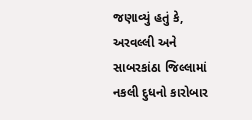જણાવ્યું હતું કે, અરવલ્લી અને સાબરકાંઠા જિલ્લામાં નકલી દુધનો કારોબાર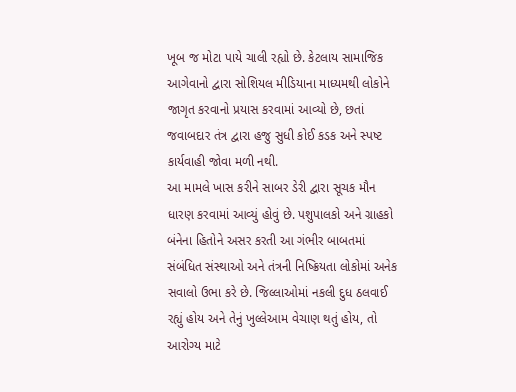ખૂબ જ મોટા પાયે ચાલી રહ્યો છે. કેટલાય સામાજિક આગેવાનો દ્વારા સોશિયલ મીડિયાના માધ્યમથી લોકોને જાગૃત કરવાનો પ્રયાસ કરવામાં આવ્યો છે, છતાં જવાબદાર તંત્ર દ્વારા હજુ સુધી કોઈ કડક અને સ્પષ્ટ કાર્યવાહી જોવા મળી નથી.
આ મામલે ખાસ કરીને સાબર ડેરી દ્વારા સૂચક મૌન ધારણ કરવામાં આવ્યું હોવું છે. પશુપાલકો અને ગ્રાહકો બંનેના હિતોને અસર કરતી આ ગંભીર બાબતમાં સંબંધિત સંસ્થાઓ અને તંત્રની નિષ્ક્રિયતા લોકોમાં અનેક સવાલો ઉભા કરે છે. જિલ્લાઓમાં નકલી દુધ ઠલવાઈ રહ્યું હોય અને તેનું ખુલ્લેઆમ વેચાણ થતું હોય, તો આરોગ્ય માટે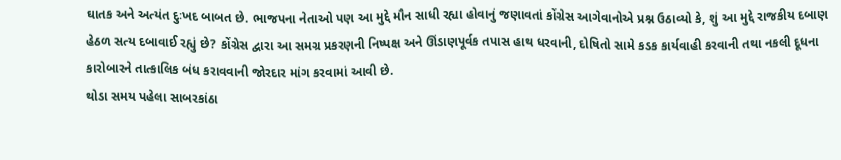ઘાતક અને અત્યંત દુઃખદ બાબત છે. ભાજપના નેતાઓ પણ આ મુદ્દે મૌન સાધી રહ્યા હોવાનું જણાવતાં કોંગ્રેસ આગેવાનોએ પ્રશ્ન ઉઠાવ્યો કે, શું આ મુદ્દે રાજકીય દબાણ હેઠળ સત્ય દબાવાઈ રહ્યું છે? કોંગ્રેસ દ્વારા આ સમગ્ર પ્રકરણની નિષ્પક્ષ અને ઊંડાણપૂર્વક તપાસ હાથ ધરવાની, દોષિતો સામે કડક કાર્યવાહી કરવાની તથા નકલી દૂધના કારોબારને તાત્કાલિક બંધ કરાવવાની જોરદાર માંગ કરવામાં આવી છે.
થોડા સમય પહેલા સાબરકાંઠા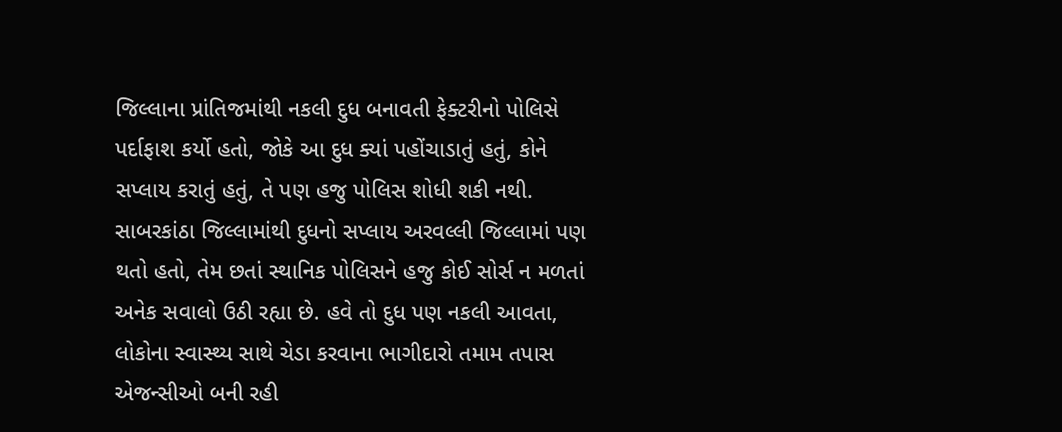જિલ્લાના પ્રાંતિજમાંથી નકલી દુધ બનાવતી ફેક્ટરીનો પોલિસે પર્દાફાશ કર્યો હતો, જોકે આ દુધ ક્યાં પહોંચાડાતું હતું, કોને સપ્લાય કરાતું હતું, તે પણ હજુ પોલિસ શોધી શકી નથી. સાબરકાંઠા જિલ્લામાંથી દુધનો સપ્લાય અરવલ્લી જિલ્લામાં પણ થતો હતો, તેમ છતાં સ્થાનિક પોલિસને હજુ કોઈ સોર્સ ન મળતાં અનેક સવાલો ઉઠી રહ્યા છે. હવે તો દુધ પણ નકલી આવતા, લોકોના સ્વાસ્થ્ય સાથે ચેડા કરવાના ભાગીદારો તમામ તપાસ એજન્સીઓ બની રહી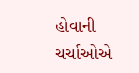હોવાની ચર્ચાઓએ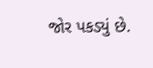જોર પકડ્યું છે.